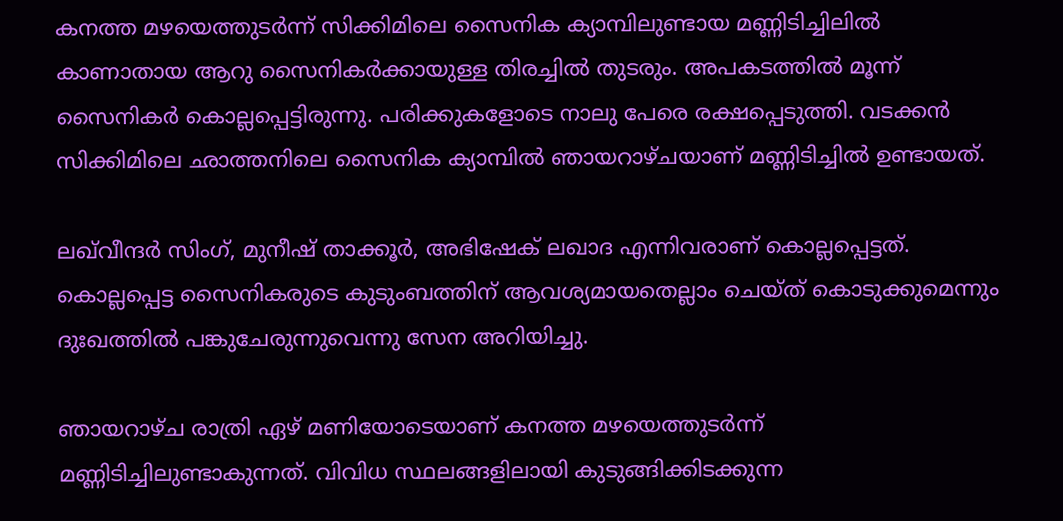കനത്ത മഴയെത്തുടർന്ന് സിക്കിമിലെ സൈനിക ക്യാമ്പിലുണ്ടായ മണ്ണിടിച്ചിലിൽ കാണാതായ ആറു സൈനികർക്കായുള്ള തിരച്ചിൽ തുടരും. അപകടത്തിൽ മൂന്ന് സൈനികർ കൊല്ലപ്പെട്ടിരുന്നു. പരിക്കുകളോടെ നാലു പേരെ രക്ഷപ്പെടുത്തി. വടക്കൻ സിക്കിമിലെ ഛാത്തനിലെ സൈനിക ക്യാമ്പിൽ ഞായറാഴ്ചയാണ് മണ്ണിടിച്ചിൽ ഉണ്ടായത്.

ലഖ്‌വീന്ദർ സിംഗ്, മുനീഷ് താക്കൂർ, അഭിഷേക് ലഖാദ എന്നിവരാണ് കൊല്ലപ്പെട്ടത്. കൊല്ലപ്പെട്ട സൈനികരുടെ കുടുംബത്തിന് ആവശ്യമായതെല്ലാം ചെയ്ത് കൊടുക്കുമെന്നും ദുഃഖത്തിൽ പങ്കുചേരുന്നുവെന്നു സേന അറിയിച്ചു.

ഞായറാഴ്ച രാത്രി ഏഴ് മണിയോടെയാണ് കനത്ത മഴയെത്തുടർന്ന് മണ്ണിടിച്ചിലുണ്ടാകുന്നത്. വിവിധ സ്ഥലങ്ങളിലായി കുടുങ്ങിക്കിടക്കുന്ന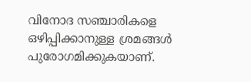വിനോദ സഞ്ചാരികളെ ഒഴിപ്പിക്കാനുള്ള ശ്രമങ്ങൾ പുരോഗമിക്കുകയാണ്.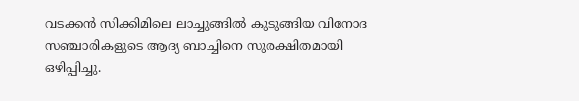വടക്കൻ സിക്കിമിലെ ലാച്ചുങ്ങിൽ കുടുങ്ങിയ വിനോദ സഞ്ചാരികളുടെ ആദ്യ ബാച്ചിനെ സുരക്ഷിതമായി ഒഴിപ്പിച്ചു.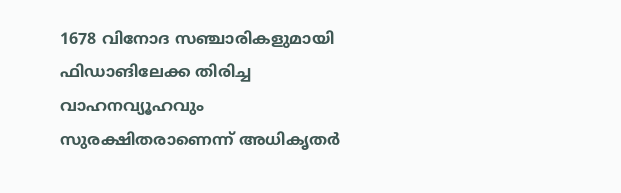1678 വിനോദ സഞ്ചാരികളുമായി ഫിഡാങിലേക്ക തിരിച്ച വാഹനവ്യൂഹവും സുരക്ഷിതരാണെന്ന് അധികൃതർ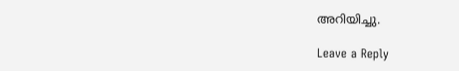അറിയിച്ചു.

Leave a Reply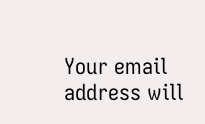Your email address will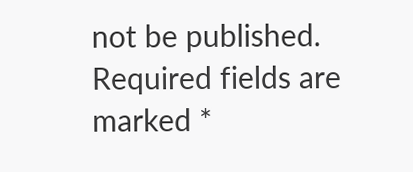not be published. Required fields are marked *